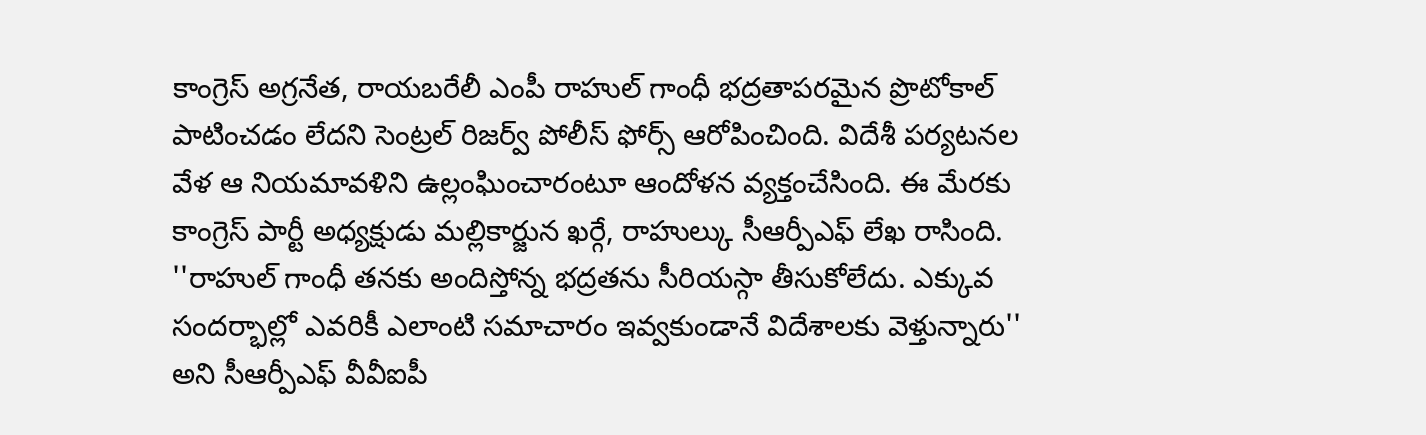కాంగ్రెస్ అగ్రనేత, రాయబరేలీ ఎంపీ రాహుల్ గాంధీ భద్రతాపరమైన ప్రొటోకాల్ పాటించడం లేదని సెంట్రల్ రిజర్వ్ పోలీస్ ఫోర్స్ ఆరోపించింది. విదేశీ పర్యటనల వేళ ఆ నియమావళిని ఉల్లంఘించారంటూ ఆందోళన వ్యక్తంచేసింది. ఈ మేరకు కాంగ్రెస్ పార్టీ అధ్యక్షుడు మల్లికార్జున ఖర్గే, రాహుల్కు సీఆర్పీఎఫ్ లేఖ రాసింది. ''రాహుల్ గాంధీ తనకు అందిస్తోన్న భద్రతను సీరియస్గా తీసుకోలేదు. ఎక్కువ సందర్భాల్లో ఎవరికీ ఎలాంటి సమాచారం ఇవ్వకుండానే విదేశాలకు వెళ్తున్నారు'' అని సీఆర్పీఎఫ్ వీవీఐపీ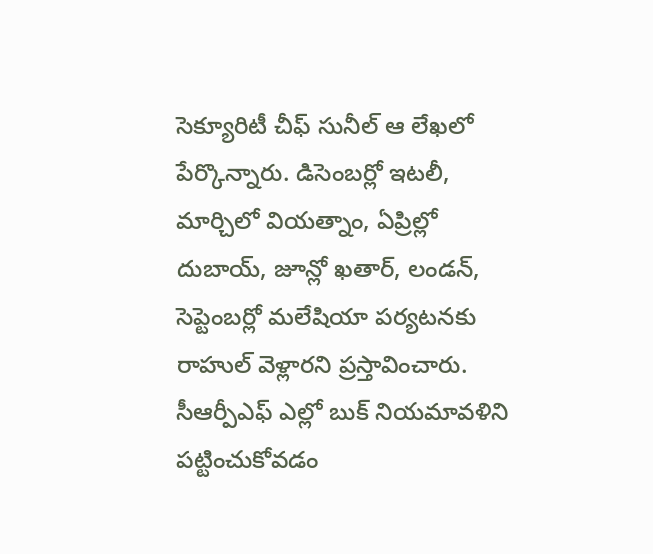సెక్యూరిటీ చీఫ్ సునీల్ ఆ లేఖలో పేర్కొన్నారు. డిసెంబర్లో ఇటలీ, మార్చిలో వియత్నాం, ఏప్రిల్లో దుబాయ్, జూన్లో ఖతార్, లండన్, సెప్టెంబర్లో మలేషియా పర్యటనకు రాహుల్ వెళ్లారని ప్రస్తావించారు. సీఆర్పీఎఫ్ ఎల్లో బుక్ నియమావళిని పట్టించుకోవడం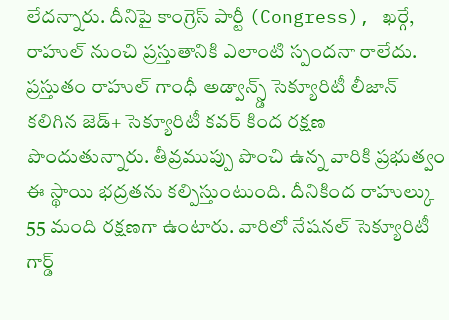లేదన్నారు. దీనిపై కాంగ్రెస్ పార్టీ (Congress), ఖర్గే, రాహుల్ నుంచి ప్రస్తుతానికి ఎలాంటి స్పందనా రాలేదు. ప్రస్తుతం రాహుల్ గాంధీ అడ్వాన్స్డ్ సెక్యూరిటీ లీజాన్ కలిగిన జెడ్+ సెక్యూరిటీ కవర్ కింద రక్షణ పొందుతున్నారు. తీవ్రముప్పు పొంచి ఉన్న వారికి ప్రభుత్వం ఈ స్థాయి భద్రతను కల్పిస్తుంటుంది. దీనికింద రాహుల్కు 55 మంది రక్షణగా ఉంటారు. వారిలో నేషనల్ సెక్యూరిటీ గార్డ్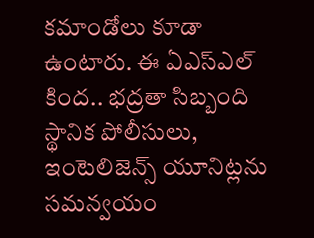కమాండోలు కూడా ఉంటారు. ఈ ఏఎస్ఎల్ కింద.. భద్రతా సిబ్బంది స్థానిక పోలీసులు, ఇంటెలిజెన్స్ యూనిట్లను సమన్వయం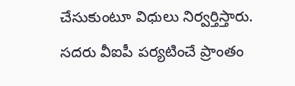చేసుకుంటూ విధులు నిర్వర్తిస్తారు. సదరు వీఐపీ పర్యటించే ప్రాంతం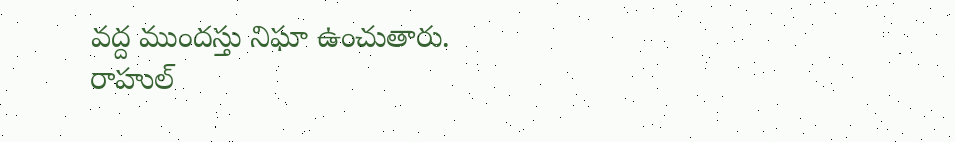వద్ద ముందస్తు నిఘా ఉంచుతారు.
రాహుల్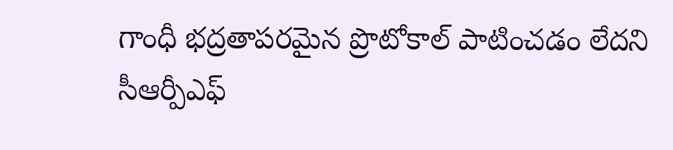గాంధీ భద్రతాపరమైన ప్రొటోకాల్ పాటించడం లేదని సీఆర్పీఎఫ్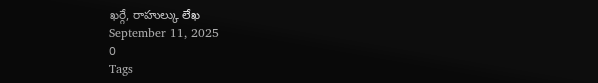ఖర్గే, రాహుల్కు లేఖ
September 11, 2025
0
Tags